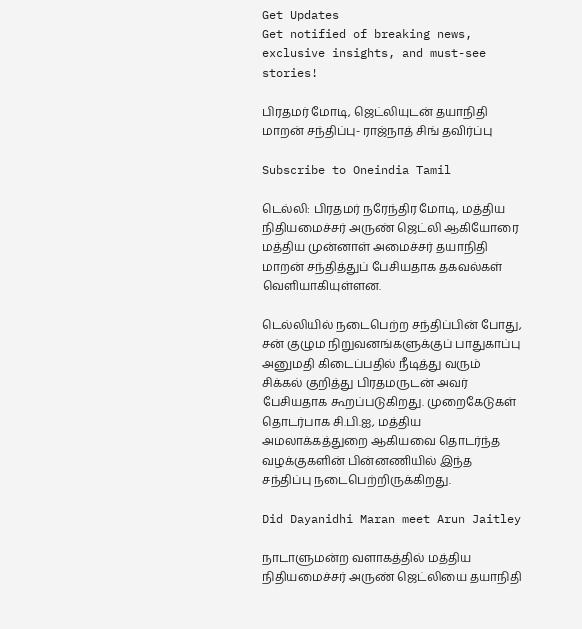Get Updates
Get notified of breaking news, exclusive insights, and must-see stories!

பிரதமர் மோடி, ஜெட்லியுடன் தயாநிதி மாறன் சந்திப்பு- ராஜ்நாத் சிங் தவிர்ப்பு

Subscribe to Oneindia Tamil

டெல்லி: பிரதமர் நரேந்திர மோடி, மத்திய நிதியமைச்சர் அருண் ஜெட்லி ஆகியோரை மத்திய முன்னாள் அமைச்சர் தயாநிதி மாறன் சந்தித்துப் பேசியதாக தகவல்கள் வெளியாகியுள்ளன.

டெல்லியில் நடைபெற்ற சந்திப்பின் போது, சன் குழும நிறுவனங்களுக்குப் பாதுகாப்பு அனுமதி கிடைப்பதில் நீடித்து வரும் சிக்கல் குறித்து பிரதமருடன் அவர் பேசியதாக கூறப்படுகிறது. முறைகேடுகள் தொடர்பாக சி.பி.ஐ, மத்திய அமலாக்கத்துறை ஆகியவை தொடர்ந்த வழக்குகளின் பின்னணியில் இந்த சந்திப்பு நடைபெற்றிருக்கிறது.

Did Dayanidhi Maran meet Arun Jaitley

நாடாளுமன்ற வளாகத்தில் மத்திய நிதியமைச்சர் அருண் ஜெட்லியை தயாநிதி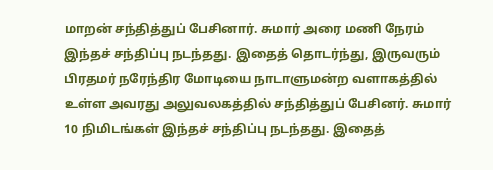மாறன் சந்தித்துப் பேசினார். சுமார் அரை மணி நேரம் இந்தச் சந்திப்பு நடந்தது. இதைத் தொடர்ந்து, இருவரும் பிரதமர் நரேந்திர மோடியை நாடாளுமன்ற வளாகத்தில் உள்ள அவரது அலுவலகத்தில் சந்தித்துப் பேசினர். சுமார் 10 நிமிடங்கள் இந்தச் சந்திப்பு நடந்தது. இதைத்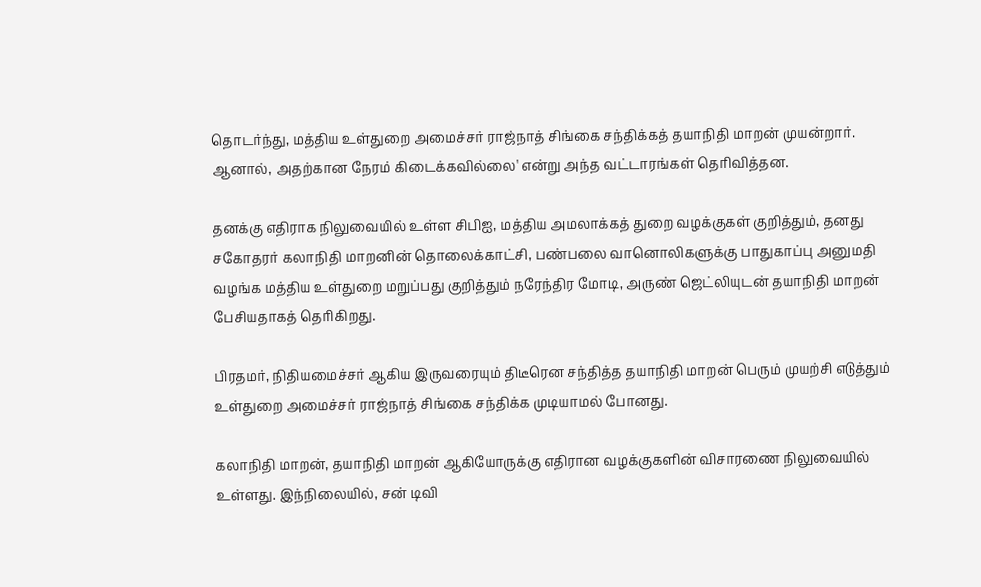தொடர்ந்து, மத்திய உள்துறை அமைச்சர் ராஜ்நாத் சிங்கை சந்திக்கத் தயாநிதி மாறன் முயன்றார். ஆனால், அதற்கான நேரம் கிடைக்கவில்லை' என்று அந்த வட்டாரங்கள் தெரிவித்தன.

தனக்கு எதிராக நிலுவையில் உள்ள சிபிஐ, மத்திய அமலாக்கத் துறை வழக்குகள் குறித்தும், தனது சகோதரர் கலாநிதி மாறனின் தொலைக்காட்சி, பண்பலை வானொலிகளுக்கு பாதுகாப்பு அனுமதி வழங்க மத்திய உள்துறை மறுப்பது குறித்தும் நரேந்திர மோடி, அருண் ஜெட்லியுடன் தயாநிதி மாறன் பேசியதாகத் தெரிகிறது.

பிரதமர், நிதியமைச்சர் ஆகிய இருவரையும் திடீரென சந்தித்த தயாநிதி மாறன் பெரும் முயற்சி எடுத்தும் உள்துறை அமைச்சர் ராஜ்நாத் சிங்கை சந்திக்க முடியாமல் போனது.

கலாநிதி மாறன், தயாநிதி மாறன் ஆகியோருக்கு எதிரான வழக்குகளின் விசாரணை நிலுவையில் உள்ளது. இந்நிலையில், சன் டிவி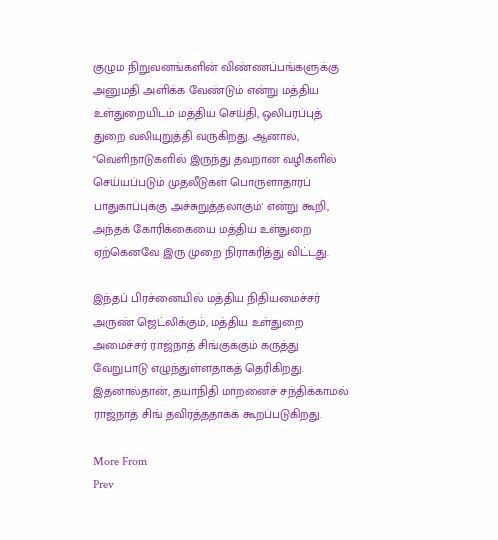குழும நிறுவனங்களின் விண்ணப்பங்களுக்கு அனுமதி அளிக்க வேண்டும் என்று மத்திய உள்துறையிடம் மத்திய செய்தி, ஒலிபரப்புத் துறை வலியுறுத்தி வருகிறது. ஆனால், "வெளிநாடுகளில் இருந்து தவறான வழிகளில் செய்யப்படும் முதலீடுகள் பொருளாதாரப் பாதுகாப்புக்கு அச்சுறுத்தலாகும்' என்று கூறி, அந்தக் கோரிக்கையை மத்திய உள்துறை ஏற்கெனவே இரு முறை நிராகரித்து விட்டது.

இந்தப் பிரச்னையில் மத்திய நிதியமைச்சர் அருண் ஜெட்லிக்கும், மத்திய உள்துறை அமைச்சர் ராஜ்நாத் சிங்குக்கும் கருத்து வேறுபாடு எழுந்துள்ளதாகத் தெரிகிறது. இதனால்தான், தயாநிதி மாறனைச் சந்திக்காமல் ராஜ்நாத் சிங் தவிர்த்ததாகக் கூறப்படுகிறது.

More From
Prev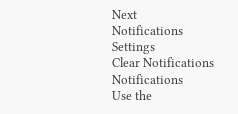Next
Notifications
Settings
Clear Notifications
Notifications
Use the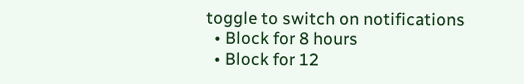toggle to switch on notifications
  • Block for 8 hours
  • Block for 12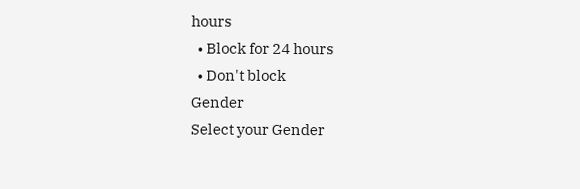hours
  • Block for 24 hours
  • Don't block
Gender
Select your Gender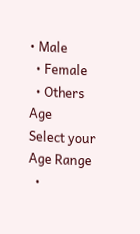• Male
  • Female
  • Others
Age
Select your Age Range
  •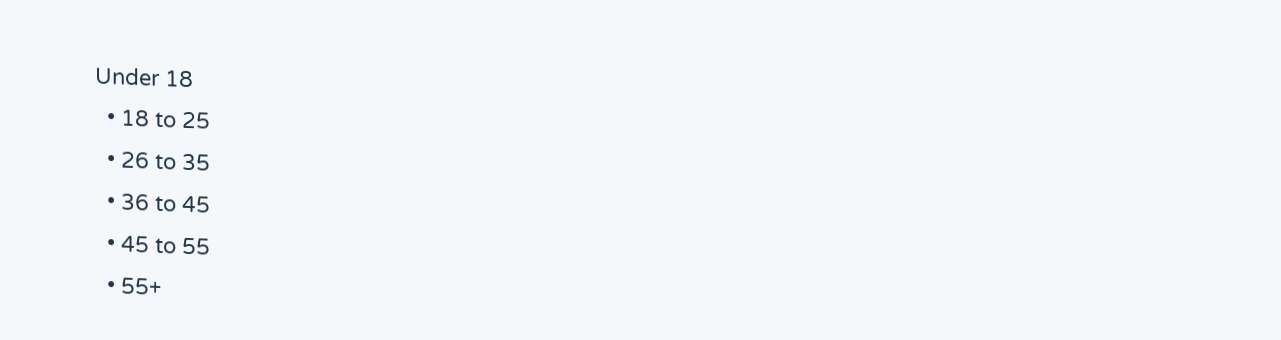Under 18
  • 18 to 25
  • 26 to 35
  • 36 to 45
  • 45 to 55
  • 55+